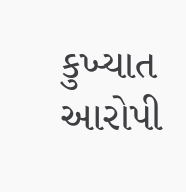કુખ્યાત આરોપી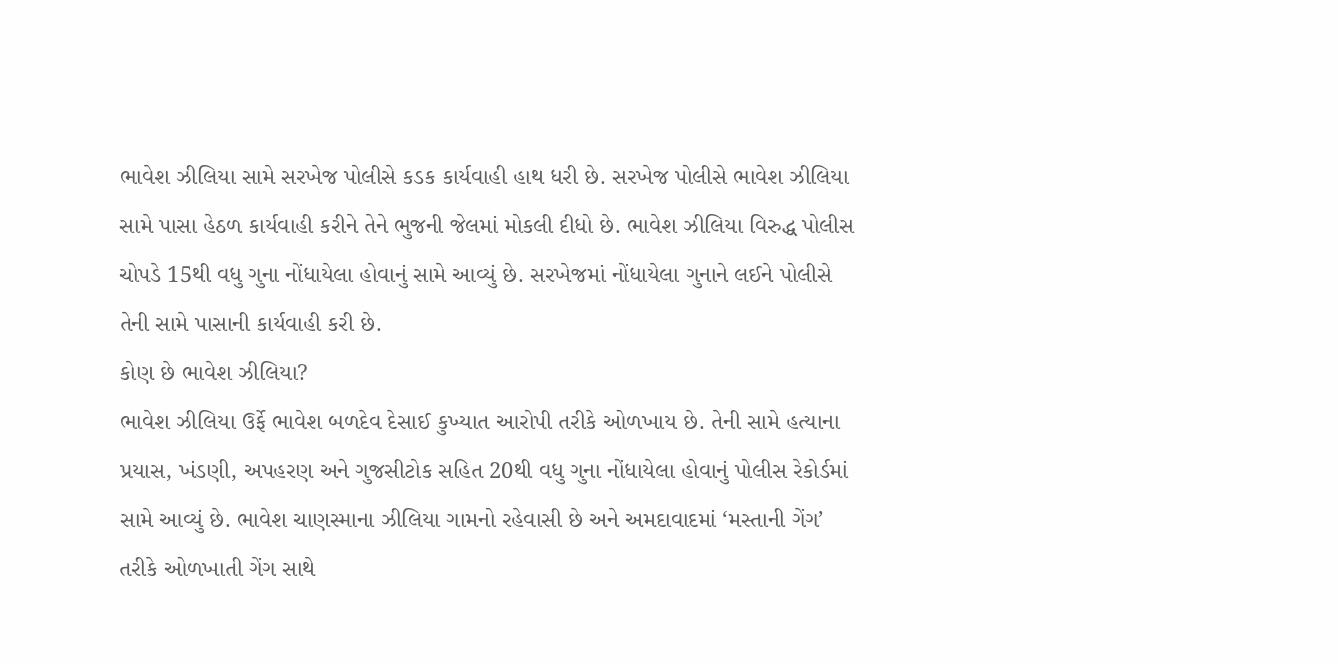ભાવેશ ઝીલિયા સામે સરખેજ પોલીસે કડક કાર્યવાહી હાથ ધરી છે. સરખેજ પોલીસે ભાવેશ ઝીલિયા સામે પાસા હેઠળ કાર્યવાહી કરીને તેને ભુજની જેલમાં મોકલી દીધો છે. ભાવેશ ઝીલિયા વિરુદ્ધ પોલીસ ચોપડે 15થી વધુ ગુના નોંધાયેલા હોવાનું સામે આવ્યું છે. સરખેજમાં નોંધાયેલા ગુનાને લઈને પોલીસે તેની સામે પાસાની કાર્યવાહી કરી છે.
કોણ છે ભાવેશ ઝીલિયા?
ભાવેશ ઝીલિયા ઉર્ફે ભાવેશ બળદેવ દેસાઈ કુખ્યાત આરોપી તરીકે ઓળખાય છે. તેની સામે હત્યાના પ્રયાસ, ખંડણી, અપહરણ અને ગુજસીટોક સહિત 20થી વધુ ગુના નોંધાયેલા હોવાનું પોલીસ રેકોર્ડમાં સામે આવ્યું છે. ભાવેશ ચાણસ્માના ઝીલિયા ગામનો રહેવાસી છે અને અમદાવાદમાં ‘મસ્તાની ગેંગ’ તરીકે ઓળખાતી ગેંગ સાથે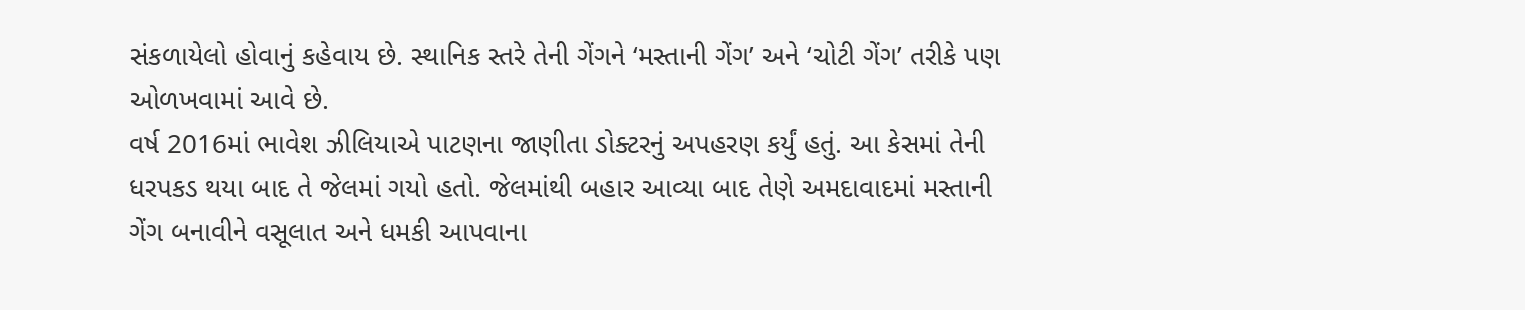સંકળાયેલો હોવાનું કહેવાય છે. સ્થાનિક સ્તરે તેની ગેંગને ‘મસ્તાની ગેંગ’ અને ‘ચોટી ગેંગ’ તરીકે પણ ઓળખવામાં આવે છે.
વર્ષ 2016માં ભાવેશ ઝીલિયાએ પાટણના જાણીતા ડોક્ટરનું અપહરણ કર્યું હતું. આ કેસમાં તેની ધરપકડ થયા બાદ તે જેલમાં ગયો હતો. જેલમાંથી બહાર આવ્યા બાદ તેણે અમદાવાદમાં મસ્તાની ગેંગ બનાવીને વસૂલાત અને ધમકી આપવાના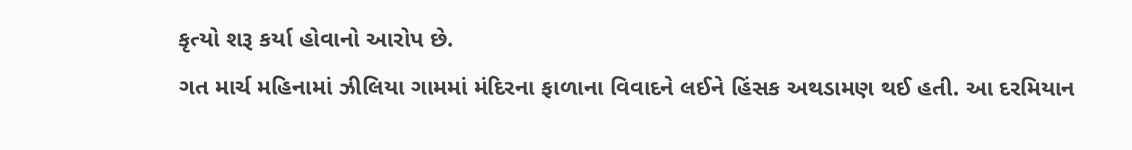કૃત્યો શરૂ કર્યા હોવાનો આરોપ છે.
ગત માર્ચ મહિનામાં ઝીલિયા ગામમાં મંદિરના ફાળાના વિવાદને લઈને હિંસક અથડામણ થઈ હતી. આ દરમિયાન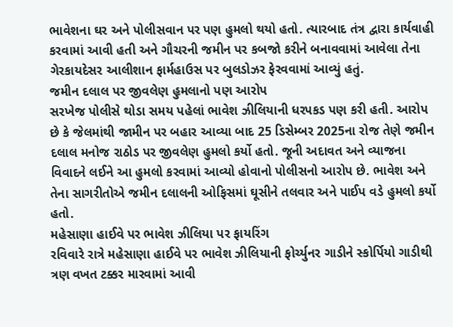ભાવેશના ઘર અને પોલીસવાન પર પણ હુમલો થયો હતો. ત્યારબાદ તંત્ર દ્વારા કાર્યવાહી કરવામાં આવી હતી અને ગૌચરની જમીન પર કબજો કરીને બનાવવામાં આવેલા તેના ગેરકાયદેસર આલીશાન ફાર્મહાઉસ પર બુલડોઝર ફેરવવામાં આવ્યું હતું.
જમીન દલાલ પર જીવલેણ હુમલાનો પણ આરોપ
સરખેજ પોલીસે થોડા સમય પહેલાં ભાવેશ ઝીલિયાની ધરપકડ પણ કરી હતી. આરોપ છે કે જેલમાંથી જામીન પર બહાર આવ્યા બાદ 25 ડિસેમ્બર 2025ના રોજ તેણે જમીન દલાલ મનોજ રાઠોડ પર જીવલેણ હુમલો કર્યો હતો. જૂની અદાવત અને વ્યાજના વિવાદને લઈને આ હુમલો કરવામાં આવ્યો હોવાનો પોલીસનો આરોપ છે. ભાવેશ અને તેના સાગરીતોએ જમીન દલાલની ઓફિસમાં ઘૂસીને તલવાર અને પાઈપ વડે હુમલો કર્યો હતો.
મહેસાણા હાઈવે પર ભાવેશ ઝીલિયા પર ફાયરિંગ
રવિવારે રાત્રે મહેસાણા હાઈવે પર ભાવેશ ઝીલિયાની ફોર્ચ્યુનર ગાડીને સ્કોર્પિયો ગાડીથી ત્રણ વખત ટક્કર મારવામાં આવી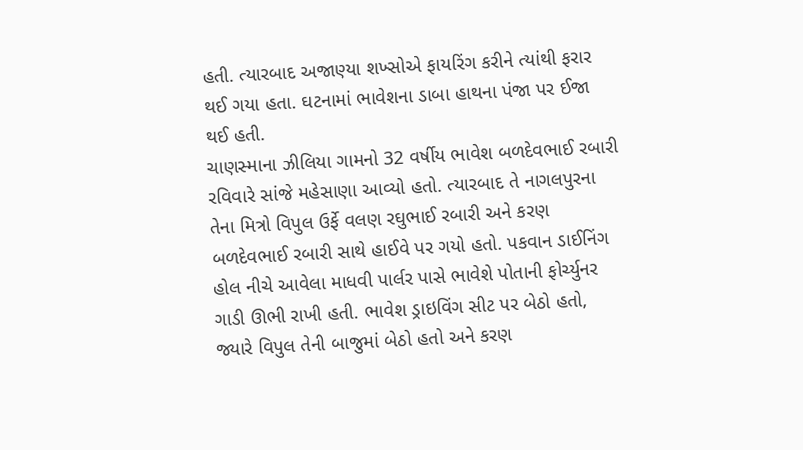હતી. ત્યારબાદ અજાણ્યા શખ્સોએ ફાયરિંગ કરીને ત્યાંથી ફરાર થઈ ગયા હતા. ઘટનામાં ભાવેશના ડાબા હાથના પંજા પર ઈજા થઈ હતી.
ચાણસ્માના ઝીલિયા ગામનો 32 વર્ષીય ભાવેશ બળદેવભાઈ રબારી રવિવારે સાંજે મહેસાણા આવ્યો હતો. ત્યારબાદ તે નાગલપુરના તેના મિત્રો વિપુલ ઉર્ફે વલણ રઘુભાઈ રબારી અને કરણ બળદેવભાઈ રબારી સાથે હાઈવે પર ગયો હતો. પકવાન ડાઈનિંગ હોલ નીચે આવેલા માધવી પાર્લર પાસે ભાવેશે પોતાની ફોર્ચ્યુનર ગાડી ઊભી રાખી હતી. ભાવેશ ડ્રાઇવિંગ સીટ પર બેઠો હતો, જ્યારે વિપુલ તેની બાજુમાં બેઠો હતો અને કરણ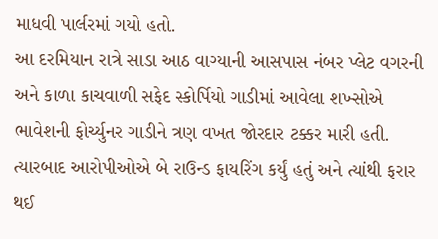માધવી પાર્લરમાં ગયો હતો.
આ દરમિયાન રાત્રે સાડા આઠ વાગ્યાની આસપાસ નંબર પ્લેટ વગરની અને કાળા કાચવાળી સફેદ સ્કોર્પિયો ગાડીમાં આવેલા શખ્સોએ ભાવેશની ફોર્ચ્યુનર ગાડીને ત્રણ વખત જોરદાર ટક્કર મારી હતી. ત્યારબાદ આરોપીઓએ બે રાઉન્ડ ફાયરિંગ કર્યું હતું અને ત્યાંથી ફરાર થઈ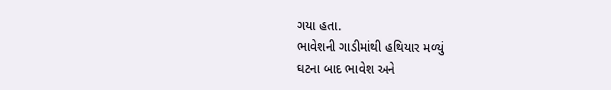ગયા હતા.
ભાવેશની ગાડીમાંથી હથિયાર મળ્યું
ઘટના બાદ ભાવેશ અને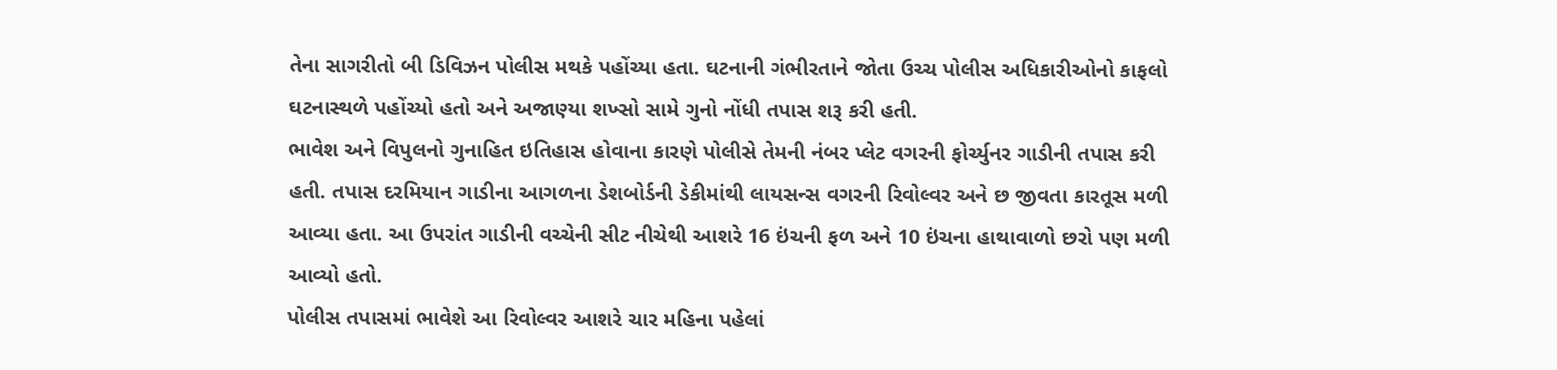તેના સાગરીતો બી ડિવિઝન પોલીસ મથકે પહોંચ્યા હતા. ઘટનાની ગંભીરતાને જોતા ઉચ્ચ પોલીસ અધિકારીઓનો કાફલો ઘટનાસ્થળે પહોંચ્યો હતો અને અજાણ્યા શખ્સો સામે ગુનો નોંધી તપાસ શરૂ કરી હતી.
ભાવેશ અને વિપુલનો ગુનાહિત ઇતિહાસ હોવાના કારણે પોલીસે તેમની નંબર પ્લેટ વગરની ફોર્ચ્યુનર ગાડીની તપાસ કરી હતી. તપાસ દરમિયાન ગાડીના આગળના ડેશબોર્ડની ડેકીમાંથી લાયસન્સ વગરની રિવોલ્વર અને છ જીવતા કારતૂસ મળી આવ્યા હતા. આ ઉપરાંત ગાડીની વચ્ચેની સીટ નીચેથી આશરે 16 ઇંચની ફળ અને 10 ઇંચના હાથાવાળો છરો પણ મળી આવ્યો હતો.
પોલીસ તપાસમાં ભાવેશે આ રિવોલ્વર આશરે ચાર મહિના પહેલાં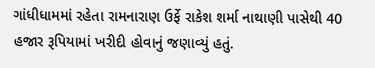ગાંધીધામમાં રહેતા રામનારાણ ઉર્ફે રાકેશ શર્મા નાથાણી પાસેથી 40 હજાર રૂપિયામાં ખરીદી હોવાનું જણાવ્યું હતું.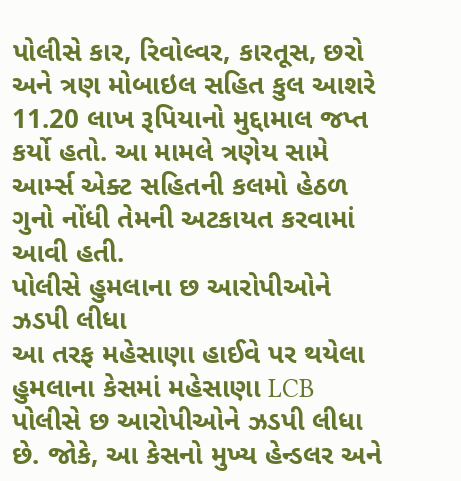પોલીસે કાર, રિવોલ્વર, કારતૂસ, છરો અને ત્રણ મોબાઇલ સહિત કુલ આશરે 11.20 લાખ રૂપિયાનો મુદ્દામાલ જપ્ત કર્યો હતો. આ મામલે ત્રણેય સામે આર્મ્સ એક્ટ સહિતની કલમો હેઠળ ગુનો નોંધી તેમની અટકાયત કરવામાં આવી હતી.
પોલીસે હુમલાના છ આરોપીઓને ઝડપી લીધા
આ તરફ મહેસાણા હાઈવે પર થયેલા હુમલાના કેસમાં મહેસાણા LCB પોલીસે છ આરોપીઓને ઝડપી લીધા છે. જોકે, આ કેસનો મુખ્ય હેન્ડલર અને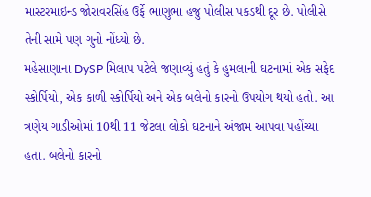માસ્ટરમાઇન્ડ જોરાવરસિંહ ઉર્ફે ભાણુભા હજુ પોલીસ પકડથી દૂર છે. પોલીસે તેની સામે પણ ગુનો નોંધ્યો છે.
મહેસાણાના DySP મિલાપ પટેલે જણાવ્યું હતું કે હુમલાની ઘટનામાં એક સફેદ સ્કોર્પિયો, એક કાળી સ્કોર્પિયો અને એક બલેનો કારનો ઉપયોગ થયો હતો. આ ત્રણેય ગાડીઓમાં 10થી 11 જેટલા લોકો ઘટનાને અંજામ આપવા પહોંચ્યા હતા. બલેનો કારનો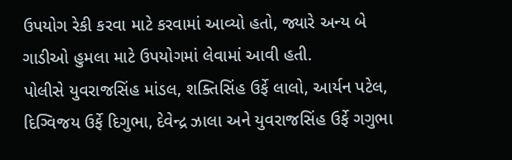ઉપયોગ રેકી કરવા માટે કરવામાં આવ્યો હતો, જ્યારે અન્ય બે ગાડીઓ હુમલા માટે ઉપયોગમાં લેવામાં આવી હતી.
પોલીસે યુવરાજસિંહ માંડલ, શક્તિસિંહ ઉર્ફે લાલો, આર્યન પટેલ, દિગ્વિજય ઉર્ફે દિગુભા, દેવેન્દ્ર ઝાલા અને યુવરાજસિંહ ઉર્ફે ગગુભા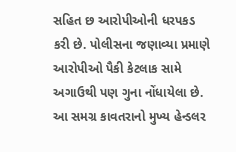સહિત છ આરોપીઓની ધરપકડ કરી છે. પોલીસના જણાવ્યા પ્રમાણે આરોપીઓ પૈકી કેટલાક સામે અગાઉથી પણ ગુના નોંધાયેલા છે. આ સમગ્ર કાવતરાનો મુખ્ય હેન્ડલર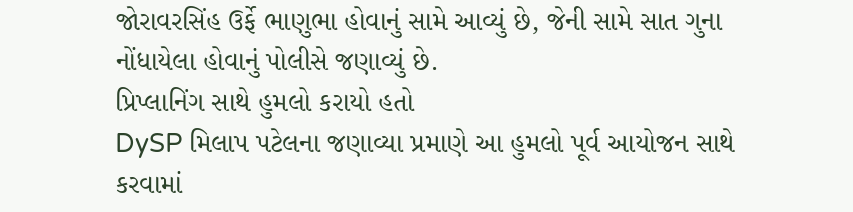જોરાવરસિંહ ઉર્ફે ભાણુભા હોવાનું સામે આવ્યું છે, જેની સામે સાત ગુના નોંધાયેલા હોવાનું પોલીસે જણાવ્યું છે.
પ્રિપ્લાનિંગ સાથે હુમલો કરાયો હતો
DySP મિલાપ પટેલના જણાવ્યા પ્રમાણે આ હુમલો પૂર્વ આયોજન સાથે કરવામાં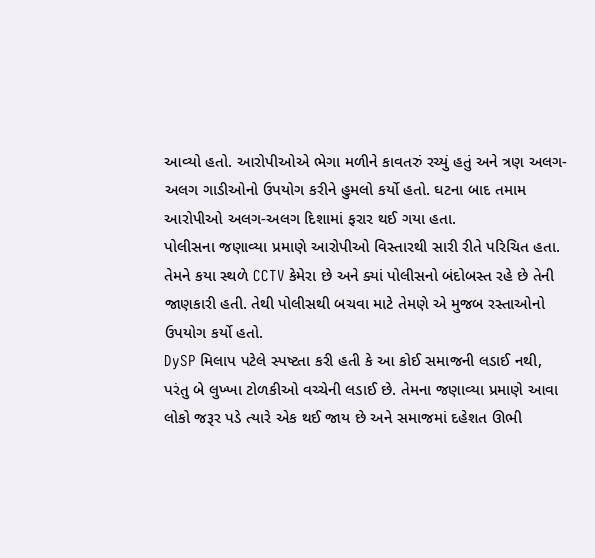આવ્યો હતો. આરોપીઓએ ભેગા મળીને કાવતરું રચ્યું હતું અને ત્રણ અલગ-અલગ ગાડીઓનો ઉપયોગ કરીને હુમલો કર્યો હતો. ઘટના બાદ તમામ આરોપીઓ અલગ-અલગ દિશામાં ફરાર થઈ ગયા હતા.
પોલીસના જણાવ્યા પ્રમાણે આરોપીઓ વિસ્તારથી સારી રીતે પરિચિત હતા. તેમને કયા સ્થળે CCTV કેમેરા છે અને ક્યાં પોલીસનો બંદોબસ્ત રહે છે તેની જાણકારી હતી. તેથી પોલીસથી બચવા માટે તેમણે એ મુજબ રસ્તાઓનો ઉપયોગ કર્યો હતો.
DySP મિલાપ પટેલે સ્પષ્ટતા કરી હતી કે આ કોઈ સમાજની લડાઈ નથી, પરંતુ બે લુખ્ખા ટોળકીઓ વચ્ચેની લડાઈ છે. તેમના જણાવ્યા પ્રમાણે આવા લોકો જરૂર પડે ત્યારે એક થઈ જાય છે અને સમાજમાં દહેશત ઊભી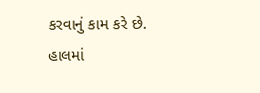કરવાનું કામ કરે છે.
હાલમાં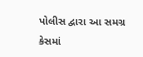પોલીસ દ્વારા આ સમગ્ર કેસમાં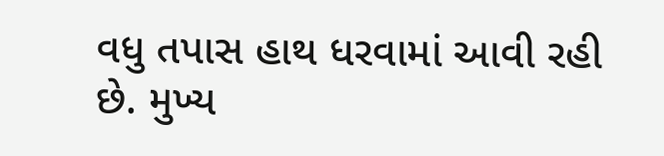વધુ તપાસ હાથ ધરવામાં આવી રહી છે. મુખ્ય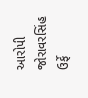આરોપી જોરાવરસિંહ ઉર્ફે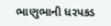ભાણુભાની ધરપકડ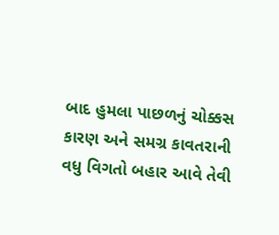બાદ હુમલા પાછળનું ચોક્કસ કારણ અને સમગ્ર કાવતરાની વધુ વિગતો બહાર આવે તેવી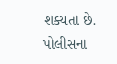શક્યતા છે. પોલીસના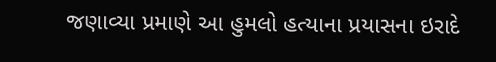જણાવ્યા પ્રમાણે આ હુમલો હત્યાના પ્રયાસના ઇરાદે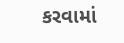કરવામાં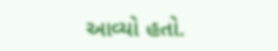આવ્યો હતો.